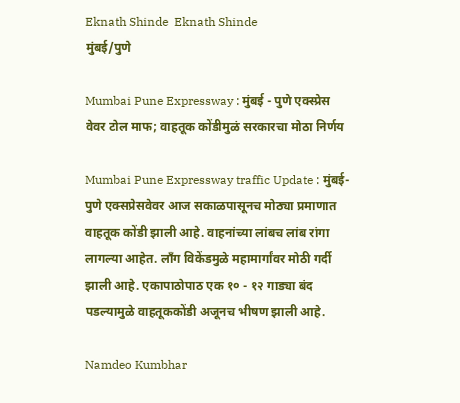Eknath Shinde  Eknath Shinde
मुंबई/पुणे

Mumbai Pune Expressway : मुंबई - पुणे एक्स्प्रेस वेवर टोल माफ; वाहतूक कोंडीमुळं सरकारचा मोठा निर्णय

Mumbai Pune Expressway traffic Update : मुंबई-पुणे एक्सप्रेसवेवर आज सकाळपासूनच मोठ्या प्रमाणात वाहतूक कोंडी झाली आहे. वाहनांच्या लांबच लांब रांगा लागल्या आहेत. लाँग विकेंडमुळे महामार्गांवर मोठी गर्दी झाली आहे. एकापाठोपाठ एक १० - १२ गाड्या बंद पडल्यामुळे वाहतूककोंडी अजूनच भीषण झाली आहे.

Namdeo Kumbhar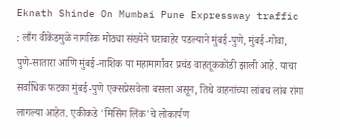Eknath Shinde On Mumbai Pune Expressway traffic : लाँग वीकेंडमुळे नागरिक मोठ्या संख्येने घराबाहेर पडल्याने मुंबई-पुणे, मुंबई-गोवा, पुणे-सातारा आणि मुंबई-नाशिक या महामार्गांवर प्रचंड वाहतूककोंडी झाली आहे. याचा सर्वाधिक फटका मुंबई-पुणे एक्सप्रेसवेला बसला असून, तिथे वाहनांच्या लांबच लांब रांगा लागल्या आहेत. एकीकडे 'मिसिंग लिंक'चे लोकार्पण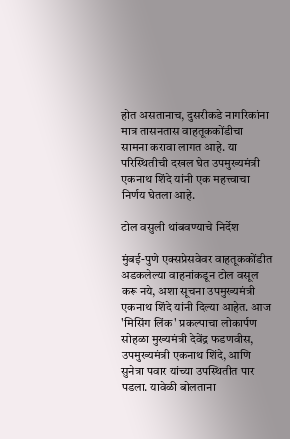होत असतानाच, दुसरीकडे नागरिकांना मात्र तासनतास वाहतूककोंडीचा सामना करावा लागत आहे. या परिस्थितीची दखल घेत उपमुख्यमंत्री एकनाथ शिंदे यांनी एक महत्त्वाचा निर्णय घेतला आहे.

टोल वसुली थांबवण्याचे निर्देश

मुंबई-पुणे एक्सप्रेसवेवर वाहतूककोंडीत अडकलेल्या वाहनांकडून टोल वसूल करू नये, अशा सूचना उपमुख्यमंत्री एकनाथ शिंदे यांनी दिल्या आहेत. आज 'मिसिंग लिंक' प्रकल्पाचा लोकार्पण सोहळा मुख्यमंत्री देवेंद्र फडणवीस, उपमुख्यमंत्री एकनाथ शिंदे, आणि सुनेत्रा पवार यांच्या उपस्थितीत पार पडला. यावेळी बोलताना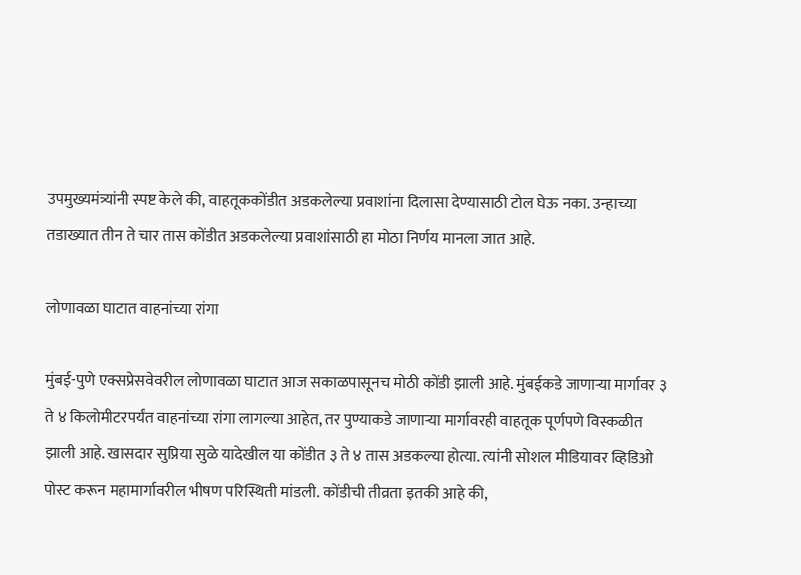उपमुख्यमंत्र्यांनी स्पष्ट केले की, वाहतूककोंडीत अडकलेल्या प्रवाशांना दिलासा देण्यासाठी टोल घेऊ नका. उन्हाच्या तडाख्यात तीन ते चार तास कोंडीत अडकलेल्या प्रवाशांसाठी हा मोठा निर्णय मानला जात आहे.

लोणावळा घाटात वाहनांच्या रांगा

मुंबई-पुणे एक्सप्रेसवेवरील लोणावळा घाटात आज सकाळपासूनच मोठी कोंडी झाली आहे. मुंबईकडे जाणाऱ्या मार्गावर ३ ते ४ किलोमीटरपर्यंत वाहनांच्या रांगा लागल्या आहेत, तर पुण्याकडे जाणाऱ्या मार्गावरही वाहतूक पूर्णपणे विस्कळीत झाली आहे. खासदार सुप्रिया सुळे यादेखील या कोंडीत ३ ते ४ तास अडकल्या होत्या. त्यांनी सोशल मीडियावर व्हिडिओ पोस्ट करून महामार्गावरील भीषण परिस्थिती मांडली. कोंडीची तीव्रता इतकी आहे की,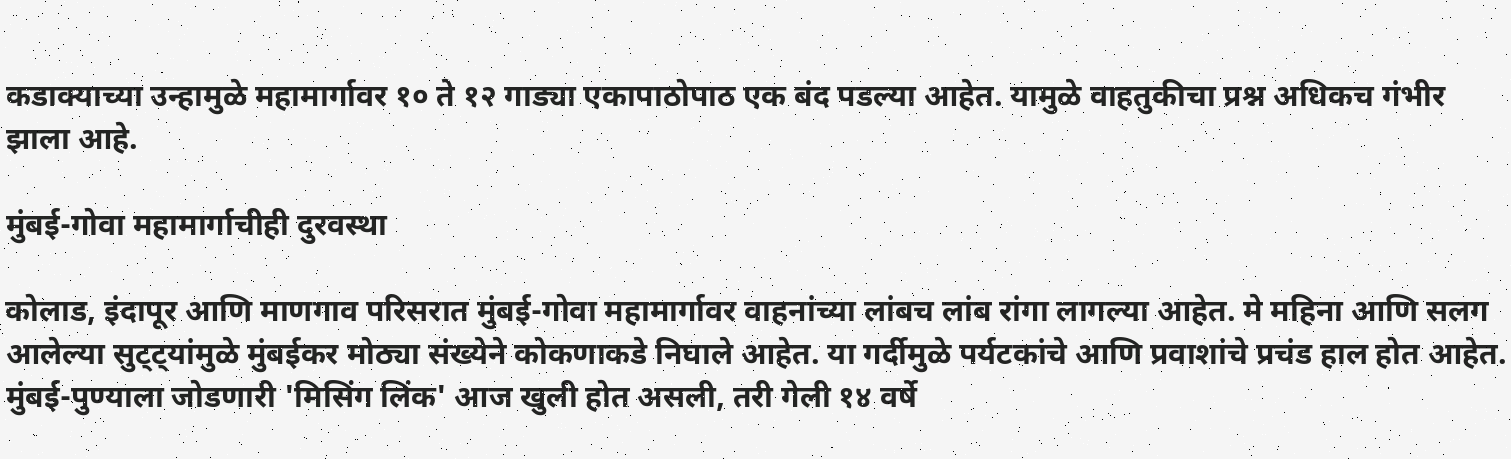कडाक्याच्या उन्हामुळे महामार्गावर १० ते १२ गाड्या एकापाठोपाठ एक बंद पडल्या आहेत. यामुळे वाहतुकीचा प्रश्न अधिकच गंभीर झाला आहे.

मुंबई-गोवा महामार्गाचीही दुरवस्था

कोलाड, इंदापूर आणि माणगाव परिसरात मुंबई-गोवा महामार्गावर वाहनांच्या लांबच लांब रांगा लागल्या आहेत. मे महिना आणि सलग आलेल्या सुट्ट्यांमुळे मुंबईकर मोठ्या संख्येने कोकणाकडे निघाले आहेत. या गर्दीमुळे पर्यटकांचे आणि प्रवाशांचे प्रचंड हाल होत आहेत. मुंबई-पुण्याला जोडणारी 'मिसिंग लिंक' आज खुली होत असली, तरी गेली १४ वर्षे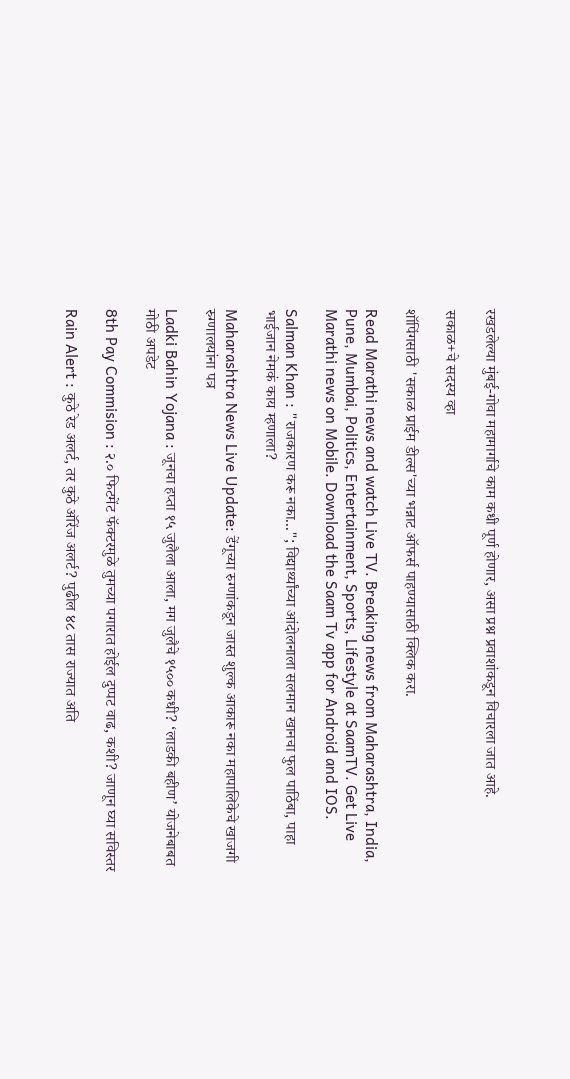रखडलेल्या मुंबई-गोवा महामार्गाचे काम कधी पूर्ण होणार, असा प्रश्न प्रवाशांकडून विचारला जात आहे.

सकाळ+चे सदस्य व्हा

शॉपिंगसाठी 'सकाळ प्राईम डील्स'च्या भन्नाट ऑफर्स पाहण्यासाठी क्लिक करा.

Read Marathi news and watch Live TV. Breaking news from Maharashtra, India, Pune, Mumbai, Politics, Entertainment, Sports, Lifestyle at SaamTV. Get Live Marathi news on Mobile. Download the Saam Tv app for Android and IOS.

Salman Khan : "राजकारण करू नका..."; विद्यार्थ्यांच्या आंदोलनाला सलमान खानचा फुल पाठिंबा, पाहा भाईजान नेमकं काय म्हणाला?

Maharashtra News Live Update: डेंगूच्या रुग्णांकडून जास्त शुल्क आकारू नका महापालिकेचे खाजगी रुग्णालयांना पत्र

Ladki Bahin Yojana : जूनचा हप्ता १५ जुलैला आला, मग जुलैचे १५०० कधी? ‘लाडकी बहीण’ योजनेबाबत मोठी अपडेट

8th Pay Commision : २.० फिटमेंट फॅक्टरमुळे तुमच्या पगारात होईल दुप्पट वाढ, कशी? जाणून घ्या सविस्तर

Rain Alert : कुठे रेड अलर्ट, तर कुठे ऑरेंज अलर्ट? पुढील ४८ तास राज्यात अति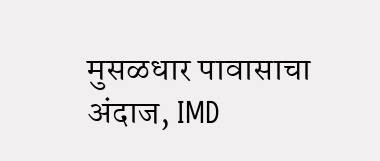मुसळधार पावासाचा अंदाज, IMD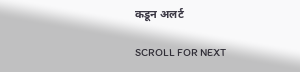कडून अलर्ट

SCROLL FOR NEXT